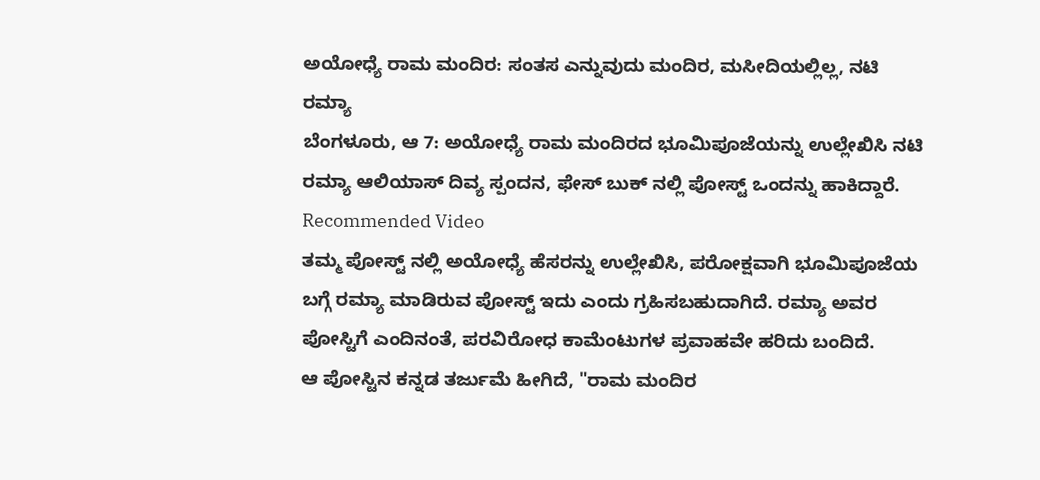ಅಯೋಧ್ಯೆ ರಾಮ ಮಂದಿರ: ಸಂತಸ ಎನ್ನುವುದು ಮಂದಿರ, ಮಸೀದಿಯಲ್ಲಿಲ್ಲ, ನಟಿ ರಮ್ಯಾ
ಬೆಂಗಳೂರು, ಆ 7: ಅಯೋಧ್ಯೆ ರಾಮ ಮಂದಿರದ ಭೂಮಿಪೂಜೆಯನ್ನು ಉಲ್ಲೇಖಿಸಿ ನಟಿ ರಮ್ಯಾ ಆಲಿಯಾಸ್ ದಿವ್ಯ ಸ್ಪಂದನ, ಫೇಸ್ ಬುಕ್ ನಲ್ಲಿ ಪೋಸ್ಟ್ ಒಂದನ್ನು ಹಾಕಿದ್ದಾರೆ.
Recommended Video
ತಮ್ಮ ಪೋಸ್ಟ್ ನಲ್ಲಿ ಅಯೋಧ್ಯೆ ಹೆಸರನ್ನು ಉಲ್ಲೇಖಿಸಿ, ಪರೋಕ್ಷವಾಗಿ ಭೂಮಿಪೂಜೆಯ ಬಗ್ಗೆ ರಮ್ಯಾ ಮಾಡಿರುವ ಪೋಸ್ಟ್ ಇದು ಎಂದು ಗ್ರಹಿಸಬಹುದಾಗಿದೆ. ರಮ್ಯಾ ಅವರ ಪೋಸ್ಟಿಗೆ ಎಂದಿನಂತೆ, ಪರವಿರೋಧ ಕಾಮೆಂಟುಗಳ ಪ್ರವಾಹವೇ ಹರಿದು ಬಂದಿದೆ.
ಆ ಪೋಸ್ಟಿನ ಕನ್ನಡ ತರ್ಜುಮೆ ಹೀಗಿದೆ, "ರಾಮ ಮಂದಿರ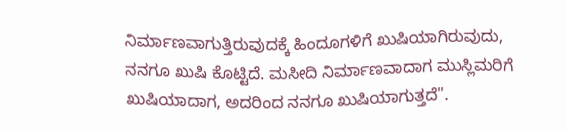ನಿರ್ಮಾಣವಾಗುತ್ತಿರುವುದಕ್ಕೆ ಹಿಂದೂಗಳಿಗೆ ಖುಷಿಯಾಗಿರುವುದು, ನನಗೂ ಖುಷಿ ಕೊಟ್ಟಿದೆ. ಮಸೀದಿ ನಿರ್ಮಾಣವಾದಾಗ ಮುಸ್ಲಿಮರಿಗೆ ಖುಷಿಯಾದಾಗ, ಅದರಿಂದ ನನಗೂ ಖುಷಿಯಾಗುತ್ತದೆ".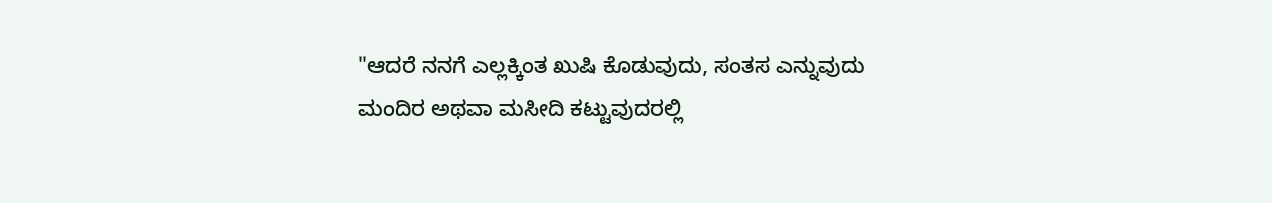"ಆದರೆ ನನಗೆ ಎಲ್ಲಕ್ಕಿಂತ ಖುಷಿ ಕೊಡುವುದು, ಸಂತಸ ಎನ್ನುವುದು ಮಂದಿರ ಅಥವಾ ಮಸೀದಿ ಕಟ್ಟುವುದರಲ್ಲಿ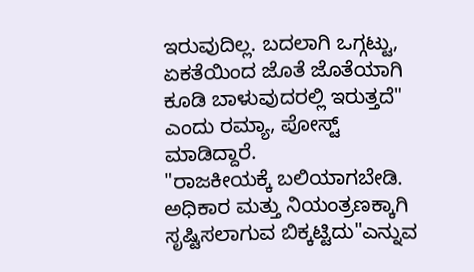ಇರುವುದಿಲ್ಲ. ಬದಲಾಗಿ ಒಗ್ಗಟ್ಟು, ಏಕತೆಯಿಂದ ಜೊತೆ ಜೊತೆಯಾಗಿ ಕೂಡಿ ಬಾಳುವುದರಲ್ಲಿ ಇರುತ್ತದೆ" ಎಂದು ರಮ್ಯಾ, ಪೋಸ್ಟ್ ಮಾಡಿದ್ದಾರೆ.
"ರಾಜಕೀಯಕ್ಕೆ ಬಲಿಯಾಗಬೇಡಿ. ಅಧಿಕಾರ ಮತ್ತು ನಿಯಂತ್ರಣಕ್ಕಾಗಿ ಸೃಷ್ಟಿಸಲಾಗುವ ಬಿಕ್ಕಟ್ಟಿದು"ಎನ್ನುವ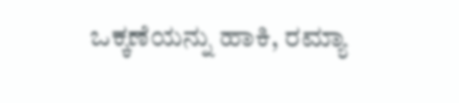ಒಕ್ಕಣೆಯನ್ನು ಹಾಕಿ, ರಮ್ಯಾ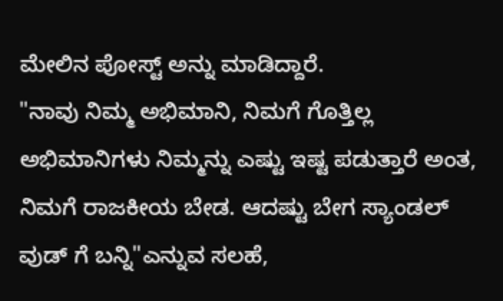ಮೇಲಿನ ಪೋಸ್ಟ್ ಅನ್ನು ಮಾಡಿದ್ದಾರೆ.
"ನಾವು ನಿಮ್ಮ ಅಭಿಮಾನಿ, ನಿಮಗೆ ಗೊತ್ತಿಲ್ಲ ಅಭಿಮಾನಿಗಳು ನಿಮ್ಮನ್ನು ಎಷ್ಟು ಇಷ್ಟ ಪಡುತ್ತಾರೆ ಅಂತ, ನಿಮಗೆ ರಾಜಕೀಯ ಬೇಡ. ಆದಷ್ಟು ಬೇಗ ಸ್ಯಾಂಡಲ್ ವುಡ್ ಗೆ ಬನ್ನಿ"ಎನ್ನುವ ಸಲಹೆ,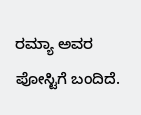ರಮ್ಯಾ ಅವರ ಪೋಸ್ಟಿಗೆ ಬಂದಿದೆ.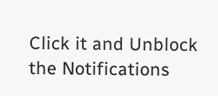Click it and Unblock the Notifications